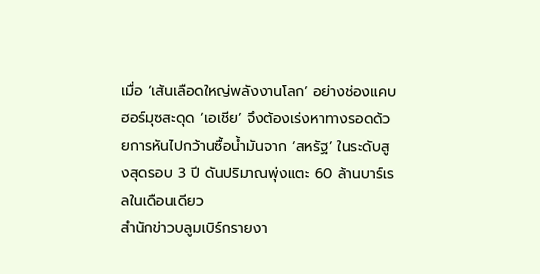เมื่อ ‘เส้นเลือดใหญ่พลังงานโลก’ อย่างช่องแคบฮอร์มุซสะดุด ‘เอเชีย’ จึงต้องเร่งหาทางรอดด้วยการหันไปกว้านซื้อน้ำมันจาก ‘สหรัฐ’ ในระดับสูงสุดรอบ 3 ปี ดันปริมาณพุ่งแตะ 60 ล้านบาร์เรลในเดือนเดียว
สำนักข่าวบลูมเบิร์กรายงา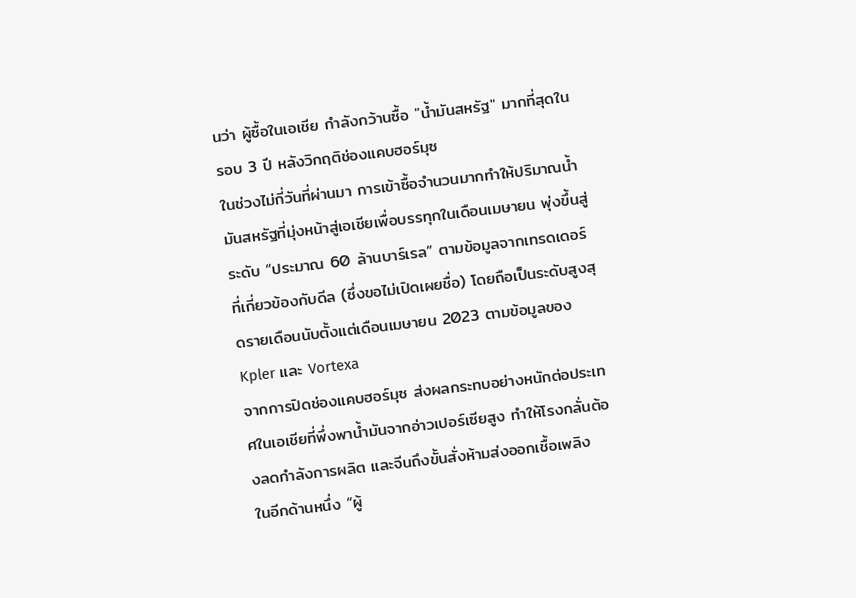นว่า ผู้ซื้อในเอเชีย กำลังกว้านซื้อ "น้ำมันสหรัฐ" มากที่สุดในรอบ 3 ปี หลังวิกฤติช่องแคบฮอร์มุซ
ในช่วงไม่กี่วันที่ผ่านมา การเข้าซื้อจำนวนมากทำให้ปริมาณน้ำมันสหรัฐที่มุ่งหน้าสู่เอเชียเพื่อบรรทุกในเดือนเมษายน พุ่งขึ้นสู่ระดับ “ประมาณ 60 ล้านบาร์เรล” ตามข้อมูลจากเทรดเดอร์ที่เกี่ยวข้องกับดีล (ซึ่งขอไม่เปิดเผยชื่อ) โดยถือเป็นระดับสูงสุดรายเดือนนับตั้งแต่เดือนเมษายน 2023 ตามข้อมูลของ Kpler และ Vortexa
จากการปิดช่องแคบฮอร์มุซ ส่งผลกระทบอย่างหนักต่อประเทศในเอเชียที่พึ่งพาน้ำมันจากอ่าวเปอร์เซียสูง ทำให้โรงกลั่นต้องลดกำลังการผลิต และจีนถึงขั้นสั่งห้ามส่งออกเชื้อเพลิง
ในอีกด้านหนึ่ง “ผู้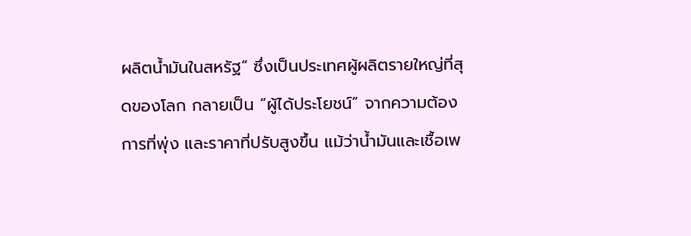ผลิตน้ำมันในสหรัฐ” ซึ่งเป็นประเทศผู้ผลิตรายใหญ่ที่สุดของโลก กลายเป็น “ผู้ได้ประโยชน์” จากความต้องการที่พุ่ง และราคาที่ปรับสูงขึ้น แม้ว่าน้ำมันและเชื้อเพ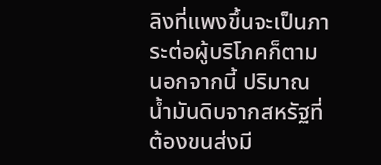ลิงที่แพงขึ้นจะเป็นภาระต่อผู้บริโภคก็ตาม
นอกจากนี้ ปริมาณน้ำมันดิบจากสหรัฐที่ต้องขนส่งมี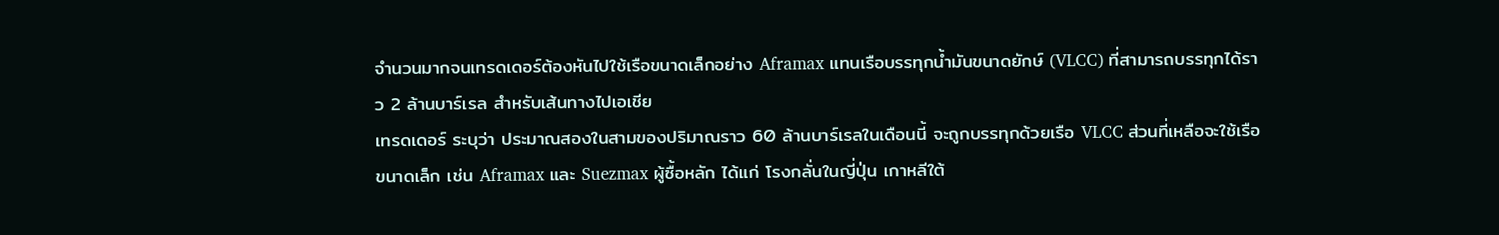จำนวนมากจนเทรดเดอร์ต้องหันไปใช้เรือขนาดเล็กอย่าง Aframax แทนเรือบรรทุกน้ำมันขนาดยักษ์ (VLCC) ที่สามารถบรรทุกได้ราว 2 ล้านบาร์เรล สำหรับเส้นทางไปเอเชีย
เทรดเดอร์ ระบุว่า ประมาณสองในสามของปริมาณราว 60 ล้านบาร์เรลในเดือนนี้ จะถูกบรรทุกด้วยเรือ VLCC ส่วนที่เหลือจะใช้เรือขนาดเล็ก เช่น Aframax และ Suezmax ผู้ซื้อหลัก ได้แก่ โรงกลั่นในญี่ปุ่น เกาหลีใต้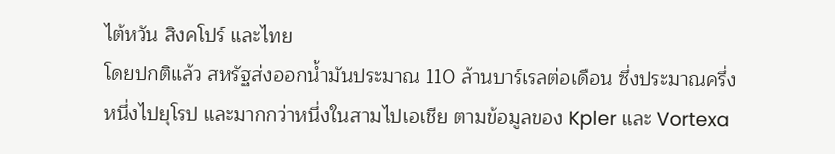ไต้หวัน สิงคโปร์ และไทย
โดยปกติแล้ว สหรัฐส่งออกน้ำมันประมาณ 110 ล้านบาร์เรลต่อเดือน ซึ่งประมาณครึ่งหนึ่งไปยุโรป และมากกว่าหนึ่งในสามไปเอเชีย ตามข้อมูลของ Kpler และ Vortexa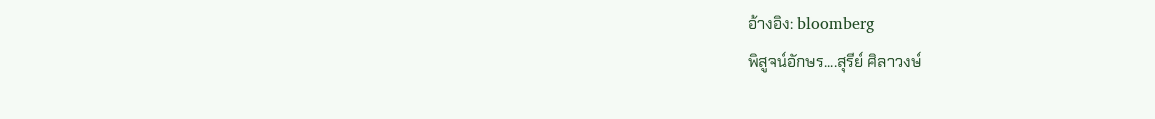อ้างอิง: bloomberg
พิสูจน์อักษร....สุรีย์ ศิลาวงษ์